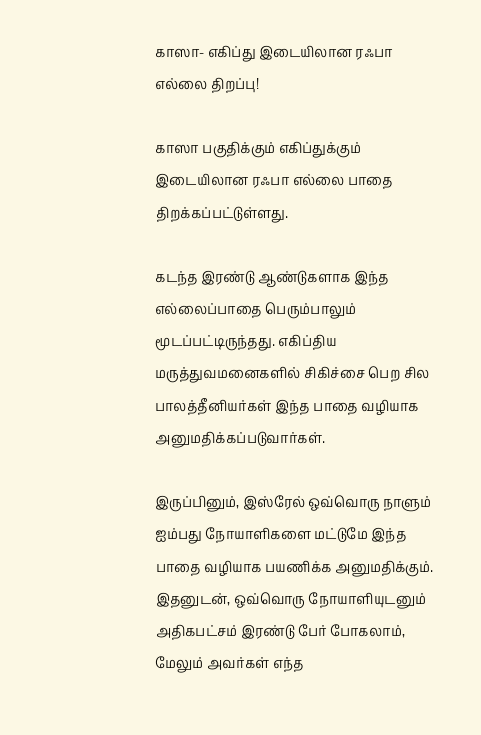காஸா- எகிப்து இடையிலான ரஃபா எல்லை திறப்பு!

காஸா பகுதிக்கும் எகிப்துக்கும் இடையிலான ரஃபா எல்லை பாதை திறக்கப்பட்டுள்ளது.

கடந்த இரண்டு ஆண்டுகளாக இந்த எல்லைப்பாதை பெரும்பாலும் மூடப்பட்டிருந்தது. எகிப்திய மருத்துவமனைகளில் சிகிச்சை பெற சில பாலத்தீனியர்கள் இந்த பாதை வழியாக அனுமதிக்கப்படுவார்கள்.

இருப்பினும், இஸ்ரேல் ஒவ்வொரு நாளும் ஐம்பது நோயாளிகளை மட்டுமே இந்த பாதை வழியாக பயணிக்க அனுமதிக்கும். இதனுடன், ஒவ்வொரு நோயாளியுடனும் அதிகபட்சம் இரண்டு பேர் போகலாம், மேலும் அவர்கள் எந்த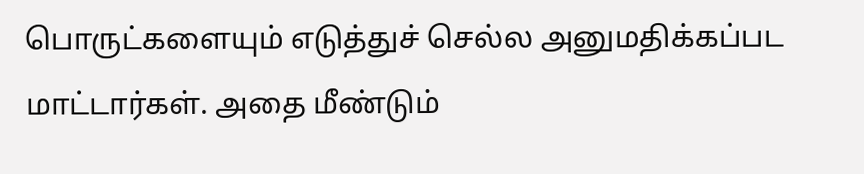பொருட்களையும் எடுத்துச் செல்ல அனுமதிக்கப்பட மாட்டார்கள். அதை மீண்டும்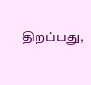திறப்பது,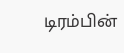டிரம்பின்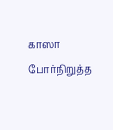காஸா போர்நிறுத்த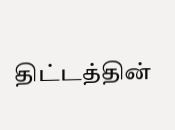திட்டத்தின்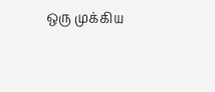ஒரு முக்கிய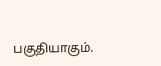பகுதியாகும்.